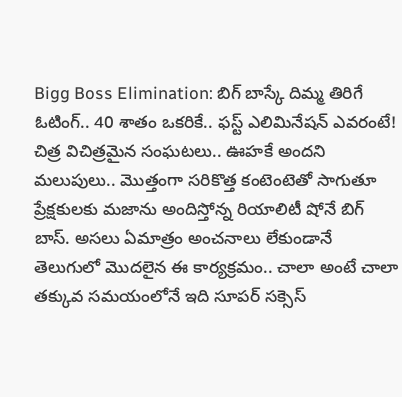Bigg Boss Elimination: బిగ్ బాస్కే దిమ్మ తిరిగే ఓటింగ్.. 40 శాతం ఒకరికే.. ఫస్ట్ ఎలిమినేషన్ ఎవరంటే!
చిత్ర విచిత్రమైన సంఘటలు.. ఊహకే అందని మలుపులు.. మొత్తంగా సరికొత్త కంటెంటెతో సాగుతూ ప్రేక్షకులకు మజాను అందిస్తోన్న రియాలిటీ షోనే బిగ్ బాస్. అసలు ఏమాత్రం అంచనాలు లేకుండానే తెలుగులో మొదలైన ఈ కార్యక్రమం.. చాలా అంటే చాలా తక్కువ సమయంలోనే ఇది సూపర్ సక్సెస్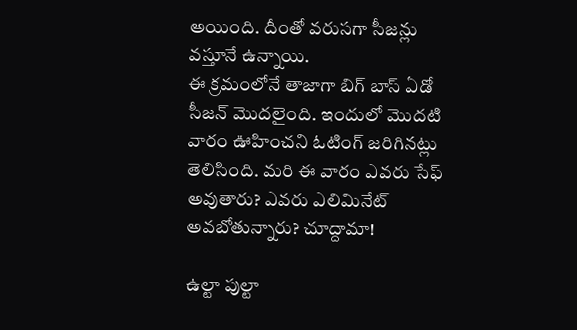అయింది. దీంతో వరుసగా సీజన్లు వస్తూనే ఉన్నాయి.
ఈ క్రమంలోనే తాజాగా బిగ్ బాస్ ఏడో సీజన్ మొదలైంది. ఇందులో మొదటి వారం ఊహించని ఓటింగ్ జరిగినట్లు తెలిసింది. మరి ఈ వారం ఎవరు సేఫ్ అవుతారు? ఎవరు ఎలిమినేట్ అవబోతున్నారు? చూద్దామా!

ఉల్టా పుల్టా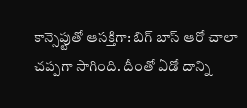కాన్సెప్టుతో ఆసక్తిగా: బిగ్ బాస్ ఆరో చాలా చప్పగా సాగింది. దీంతో ఏడో దాన్ని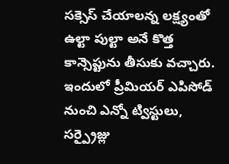సక్సెస్ చేయాలన్న లక్ష్యంతో ఉల్టా పుల్టా అనే కొత్త కాన్సెప్టును తీసుకు వచ్చారు. ఇందులో ప్రీమియర్ ఎపిసోడ్ నుంచి ఎన్నో ట్విస్టులు, సర్ప్రైజ్లు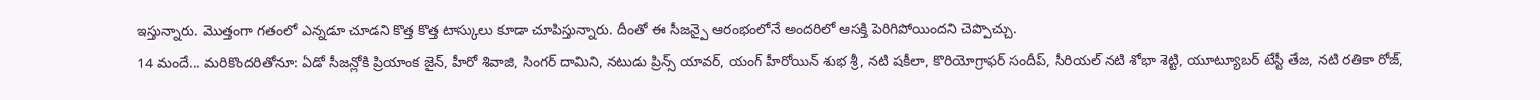ఇస్తున్నారు. మొత్తంగా గతంలో ఎన్నడూ చూడని కొత్త కొత్త టాస్కులు కూడా చూపిస్తున్నారు. దీంతో ఈ సీజన్పై ఆరంభంలోనే అందరిలో ఆసక్తి పెరిగిపోయిందని చెప్పొచ్చు.
14 మందే... మరికొందరితోనూ: ఏడో సీజన్లోకి ప్రియాంక జైన్, హీరో శివాజి, సింగర్ దామిని, నటుడు ప్రిన్స్ యావర్, యంగ్ హీరోయిన్ శుభ శ్రీ, నటి షకీలా, కొరియోగ్రాఫర్ సందీప్, సీరియల్ నటి శోభా శెట్టి, యూట్యూబర్ టేస్టీ తేజ, నటి రతికా రోజ్,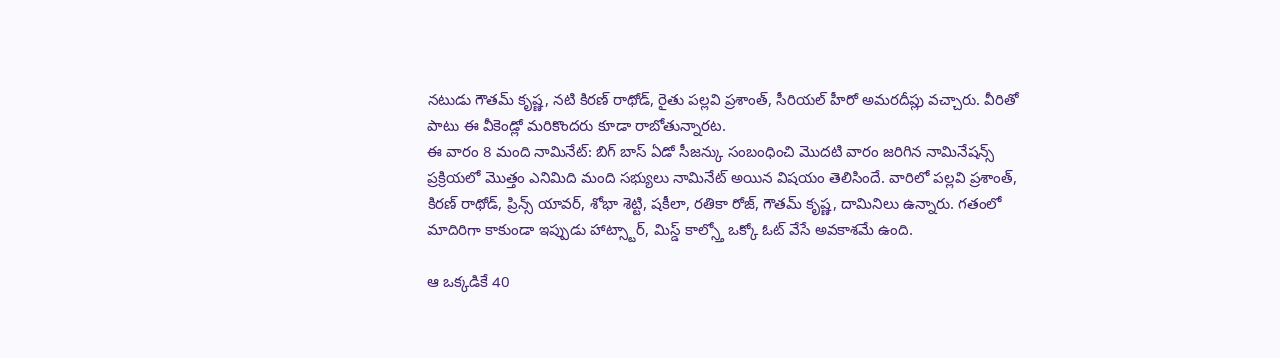నటుడు గౌతమ్ కృష్ణ, నటి కిరణ్ రాథోడ్, రైతు పల్లవి ప్రశాంత్, సీరియల్ హీరో అమరదీప్లు వచ్చారు. వీరితో పాటు ఈ వీకెండ్లో మరికొందరు కూడా రాబోతున్నారట.
ఈ వారం 8 మంది నామినేట్: బిగ్ బాస్ ఏడో సీజన్కు సంబంధించి మొదటి వారం జరిగిన నామినేషన్స్ ప్రక్రియలో మొత్తం ఎనిమిది మంది సభ్యులు నామినేట్ అయిన విషయం తెలిసిందే. వారిలో పల్లవి ప్రశాంత్, కిరణ్ రాథోడ్, ప్రిన్స్ యావర్, శోభా శెట్టి, షకీలా, రతికా రోజ్, గౌతమ్ కృష్ణ, దామినిలు ఉన్నారు. గతంలో మాదిరిగా కాకుండా ఇప్పుడు హాట్స్టార్, మిస్డ్ కాల్స్తో ఒక్కో ఓట్ వేసే అవకాశమే ఉంది.

ఆ ఒక్కడికే 40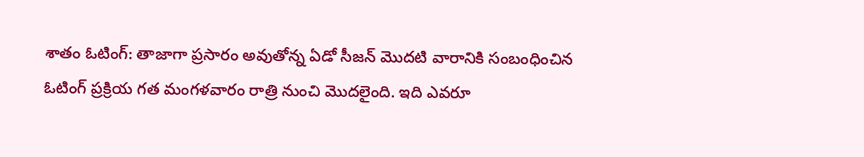శాతం ఓటింగ్: తాజాగా ప్రసారం అవుతోన్న ఏడో సీజన్ మొదటి వారానికి సంబంధించిన ఓటింగ్ ప్రక్రియ గత మంగళవారం రాత్రి నుంచి మొదలైంది. ఇది ఎవరూ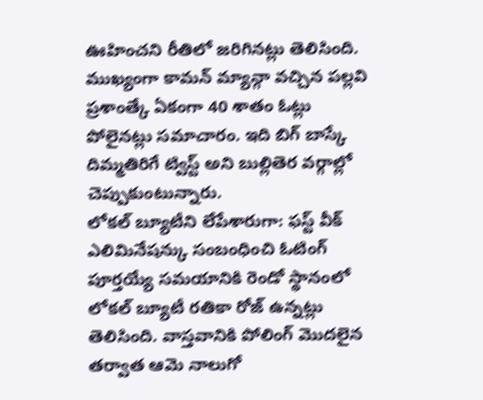ఊహించని రీతిలో జరిగినట్లు తెలిసింది. ముఖ్యంగా కామన్ మ్యాన్గా వచ్చిన పల్లవి ప్రశాంత్కే ఏకంగా 40 శాతం ఓట్లు పోలైనట్లు సమాచారం. ఇది బిగ్ బాస్కే దిమ్మతిరిగే ట్విస్ట్ అని బుల్లితెర వర్గాల్లో చెప్పుకుంటున్నారు.
లోకల్ బ్యూటీని లేపేశారుగా: ఫస్ట్ వీక్ ఎలిమినేషన్కు సంబంధించి ఓటింగ్ పూర్తయ్యే సమయానికి రెండో స్థానంలో లోకల్ బ్యూటీ రతికా రోజ్ ఉన్నట్లు తెలిసింది. వాస్తవానికి పోలింగ్ మొదలైన తర్వాత ఆమె నాలుగో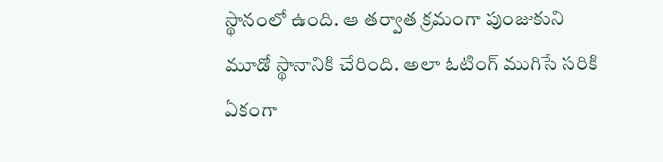స్థానంలో ఉంది. ఆ తర్వాత క్రమంగా పుంజుకుని మూడో స్థానానికి చేరింది. అలా ఓటింగ్ ముగిసే సరికి ఏకంగా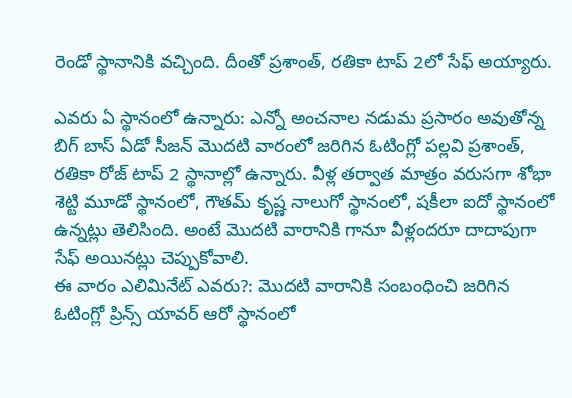రెండో స్థానానికి వచ్చింది. దీంతో ప్రశాంత్, రతికా టాప్ 2లో సేఫ్ అయ్యారు.

ఎవరు ఏ స్థానంలో ఉన్నారు: ఎన్నో అంచనాల నడుమ ప్రసారం అవుతోన్న బిగ్ బాస్ ఏడో సీజన్ మొదటి వారంలో జరిగిన ఓటింగ్లో పల్లవి ప్రశాంత్, రతికా రోజ్ టాప్ 2 స్థానాల్లో ఉన్నారు. వీళ్ల తర్వాత మాత్రం వరుసగా శోభా శెట్టి మూడో స్థానంలో, గౌతమ్ కృష్ణ నాలుగో స్థానంలో, షకీలా ఐదో స్థానంలో ఉన్నట్లు తెలిసింది. అంటే మొదటి వారానికి గానూ వీళ్లందరూ దాదాపుగా సేఫ్ అయినట్లు చెప్పుకోవాలి.
ఈ వారం ఎలిమినేట్ ఎవరు?: మొదటి వారానికి సంబంధించి జరిగిన ఓటింగ్లో ప్రిన్స్ యావర్ ఆరో స్థానంలో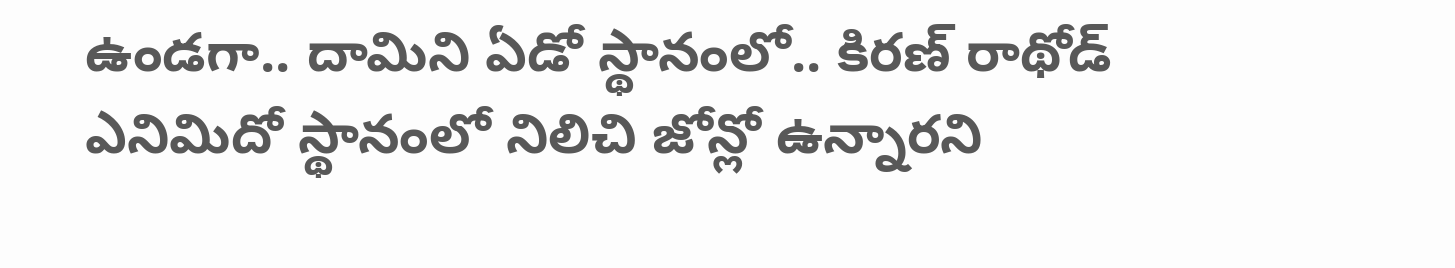ఉండగా.. దామిని ఏడో స్థానంలో.. కిరణ్ రాథోడ్ ఎనిమిదో స్థానంలో నిలిచి జోన్లో ఉన్నారని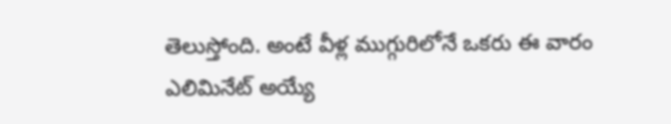తెలుస్తోంది. అంటే వీళ్ల ముగ్గురిలోనే ఒకరు ఈ వారం ఎలిమినేట్ అయ్యే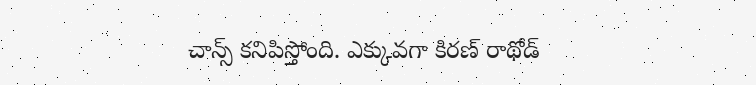చాన్స్ కనిపిస్తోంది. ఎక్కువగా కిరణ్ రాథోడ్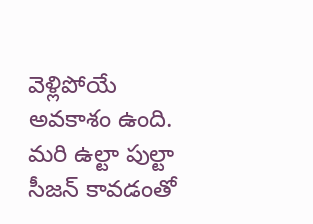వెళ్లిపోయే అవకాశం ఉంది. మరి ఉల్టా పుల్టా సీజన్ కావడంతో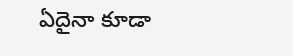ఏదైనా కూడా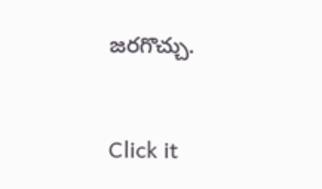జరగొచ్చు.


Click it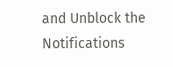and Unblock the Notifications